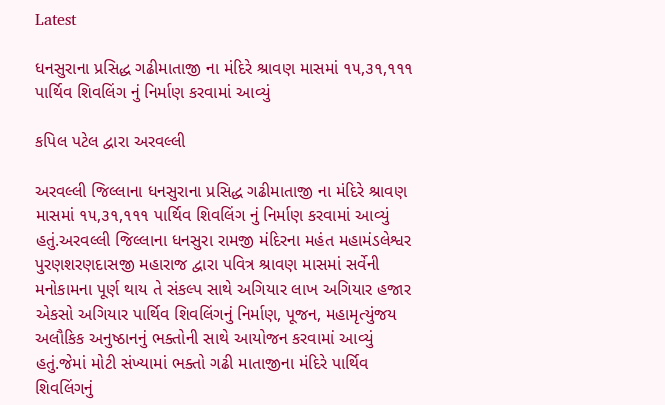Latest

ધનસુરાના પ્રસિદ્ધ ગઢીમાતાજી ના મંદિરે શ્રાવણ માસમાં ૧૫,૩૧,૧૧૧ પાર્થિવ શિવલિંગ નું નિર્માણ કરવામાં આવ્યું

કપિલ પટેલ દ્વારા અરવલ્લી

અરવલ્લી જિલ્લાના ધનસુરાના પ્રસિદ્ધ ગઢીમાતાજી ના મંદિરે શ્રાવણ માસમાં ૧૫,૩૧,૧૧૧ પાર્થિવ શિવલિંગ નું નિર્માણ કરવામાં આવ્યું હતું.અરવલ્લી જિલ્લાના ધનસુરા રામજી મંદિરના મહંત મહામંડલેશ્વર પુરણશરણદાસજી મહારાજ દ્વારા પવિત્ર શ્રાવણ માસમાં સર્વેની મનોકામના પૂર્ણ થાય તે સંકલ્પ સાથે અગિયાર લાખ અગિયાર હજાર એકસો અગિયાર પાર્થિવ શિવલિંગનું નિર્માણ, પૂજન, મહામૃત્યુંજય અલૌકિક અનુષ્ઠાનનું ભક્તોની સાથે આયોજન કરવામાં આવ્યું હતું.જેમાં મોટી સંખ્યામાં ભક્તો ગઢી માતાજીના મંદિરે પાર્થિવ શિવલિંગનું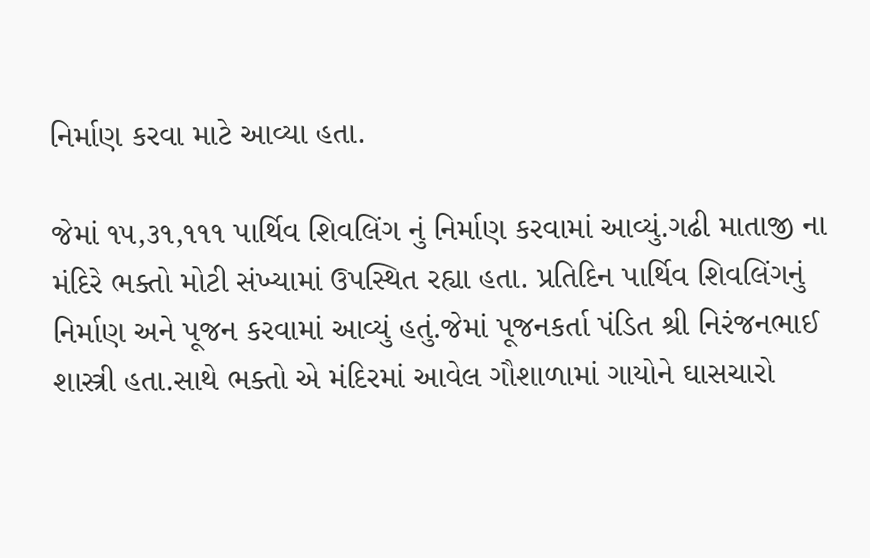નિર્માણ કરવા માટે આવ્યા હતા.

જેમાં ૧૫,૩૧,૧૧૧ પાર્થિવ શિવલિંગ નું નિર્માણ કરવામાં આવ્યું.ગઢી માતાજી ના મંદિરે ભક્તો મોટી સંખ્યામાં ઉપસ્થિત રહ્યા હતા. પ્રતિદિન પાર્થિવ શિવલિંગનું નિર્માણ અને પૂજન કરવામાં આવ્યું હતું.જેમાં પૂજનકર્તા પંડિત શ્રી નિરંજનભાઈ શાસ્ત્રી હતા.સાથે ભક્તો એ મંદિરમાં આવેલ ગૌશાળામાં ગાયોને ઘાસચારો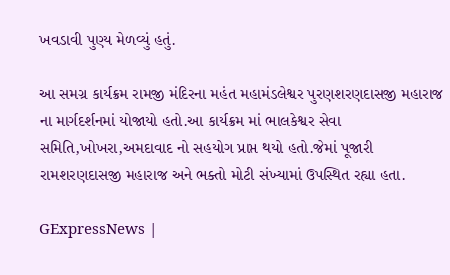ખવડાવી પુણ્ય મેળવ્યું હતું.

આ સમગ્ર કાર્યક્રમ રામજી મંદિરના મહંત મહામંડલેશ્વર પુરણશરણદાસજી મહારાજ ના માર્ગદર્શનમાં યોજાયો હતો.આ કાર્યક્રમ માં ભાલકેશ્વર સેવા સમિતિ,ખોખરા,અમદાવાદ નો સહયોગ પ્રાપ્ત થયો હતો.જેમાં પૂજારી રામશરણદાસજી મહારાજ અને ભક્તો મોટી સંખ્યામાં ઉપસ્થિત રહ્યા હતા.

GExpressNews |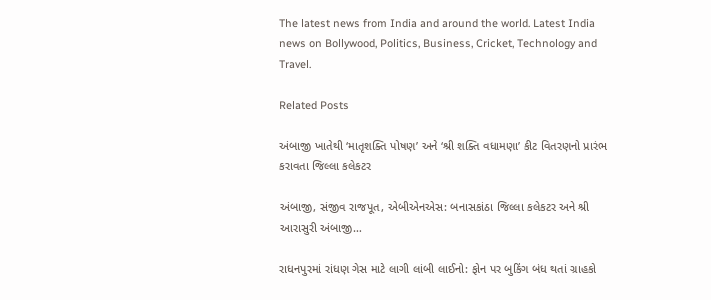The latest news from India and around the world. Latest India news on Bollywood, Politics, Business, Cricket, Technology and Travel.

Related Posts

અંબાજી ખાતેથી ‘માતૃશક્તિ પોષણ’ અને ‘શ્રી શક્તિ વધામણા’ કીટ વિતરણનો પ્રારંભ કરાવતા જિલ્લા કલેકટર

અંબાજી, સંજીવ રાજપૂત, એબીએનએસ: બનાસકાંઠા જિલ્લા કલેકટર અને શ્રી આરાસુરી અંબાજી…

રાધનપુરમાં રાંધણ ગેસ માટે લાગી લાંબી લાઈનો: ફોન પર બુકિંગ બંધ થતાં ગ્રાહકો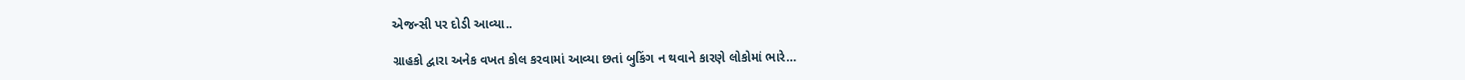એજન્સી પર દોડી આવ્યા..

ગ્રાહકો દ્વારા અનેક વખત કોલ કરવામાં આવ્યા છતાં બુકિંગ ન થવાને કારણે લોકોમાં ભારે…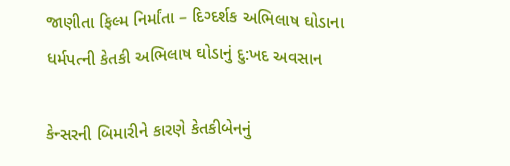જાણીતા ફિલ્મ નિર્માંતા – દિગ્દર્શક અભિલાષ ઘોડાના ધર્મપત્ની કેતકી અભિલાષ ઘોડાનું દુ:ખદ અવસાન

કેન્સરની બિમારીને કારણે કેતકીબેનનું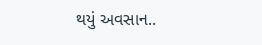થયું અવસાન..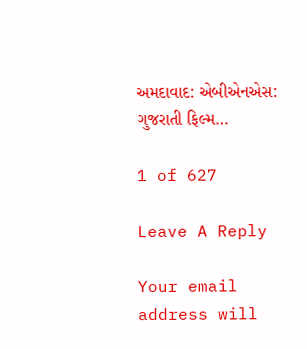અમદાવાદ: એબીએનએસ: ગુજરાતી ફિલ્મ…

1 of 627

Leave A Reply

Your email address will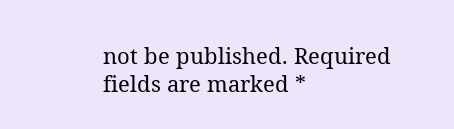not be published. Required fields are marked *